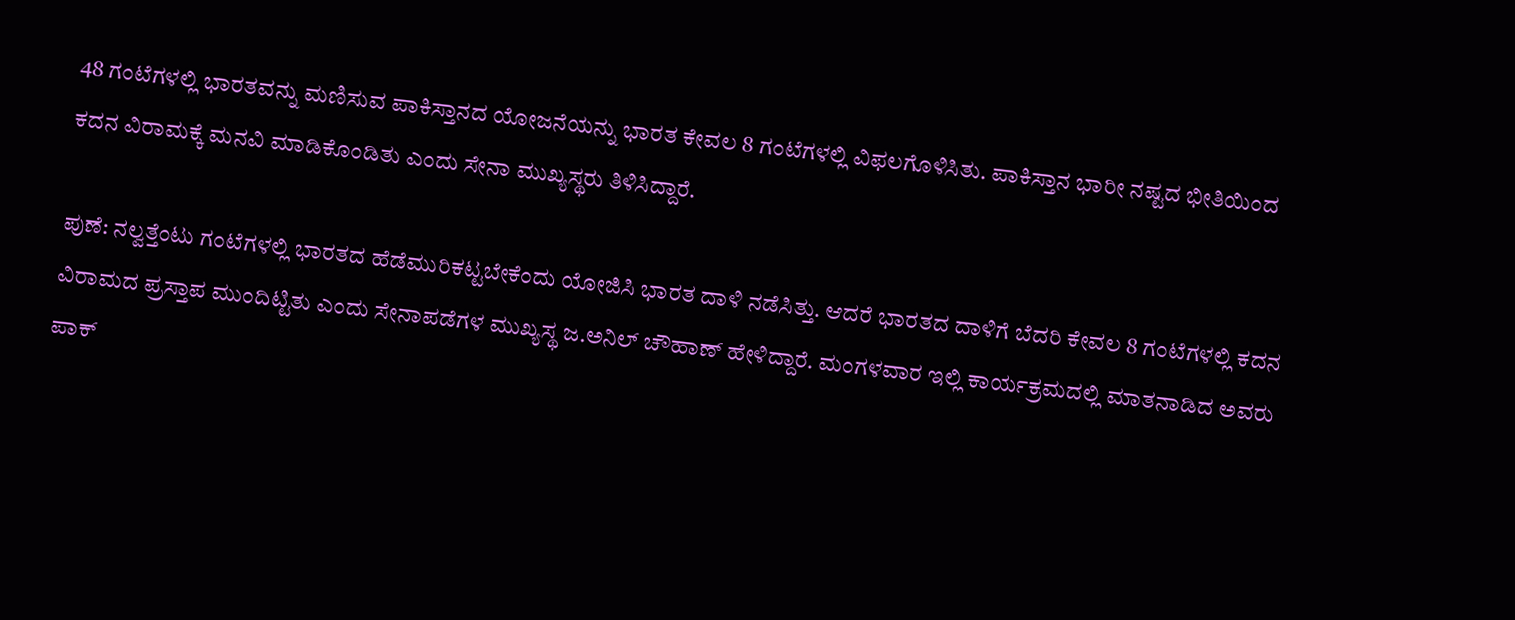48 ಗಂಟೆಗಳಲ್ಲಿ ಭಾರತವನ್ನು ಮಣಿಸುವ ಪಾಕಿಸ್ತಾನದ ಯೋಜನೆಯನ್ನು ಭಾರತ ಕೇವಲ 8 ಗಂಟೆಗಳಲ್ಲಿ ವಿಫಲಗೊಳಿಸಿತು. ಪಾಕಿಸ್ತಾನ ಭಾರೀ ನಷ್ಟದ ಭೀತಿಯಿಂದ ಕದನ ವಿರಾಮಕ್ಕೆ ಮನವಿ ಮಾಡಿಕೊಂಡಿತು ಎಂದು ಸೇನಾ ಮುಖ್ಯಸ್ಥರು ತಿಳಿಸಿದ್ದಾರೆ.

ಪುಣೆ: ನಲ್ವತ್ತೆಂಟು ಗಂಟೆಗಳಲ್ಲಿ ಭಾರತದ ಹೆಡೆಮುರಿಕಟ್ಟಬೇಕೆಂದು ಯೋಜಿಸಿ ಭಾರತ ದಾಳಿ ನಡೆಸಿತ್ತು. ಆದರೆ ಭಾರತದ ದಾಳಿಗೆ ಬೆದರಿ ಕೇವಲ 8 ಗಂಟೆಗಳಲ್ಲಿ ಕದನ ವಿರಾಮದ ಪ್ರಸ್ತಾಪ ಮುಂದಿಟ್ಟಿತು ಎಂದು ಸೇನಾಪಡೆಗಳ ಮುಖ್ಯಸ್ಥ ಜ.ಅನಿಲ್‌ ಚೌಹಾಣ್‌ ಹೇಳಿದ್ದಾರೆ. ಮಂಗಳವಾರ ಇಲ್ಲಿ ಕಾರ್ಯಕ್ರಮದಲ್ಲಿ ಮಾತನಾಡಿದ ಅವರು ಪಾಕ್‌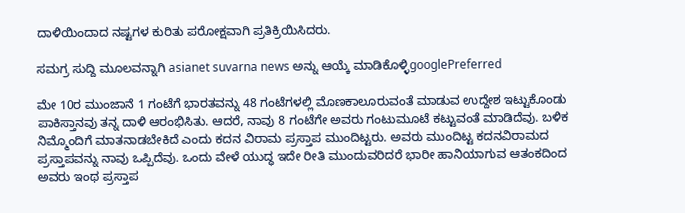ದಾಳಿಯಿಂದಾದ ನಷ್ಟಗಳ ಕುರಿತು ಪರೋಕ್ಷವಾಗಿ ಪ್ರತಿಕ್ರಿಯಿಸಿದರು.

ಸಮಗ್ರ ಸುದ್ದಿ ಮೂಲವನ್ನಾಗಿ asianet suvarna news ಅನ್ನು ಆಯ್ಕೆ ಮಾಡಿಕೊಳ್ಳಿgooglePreferred

ಮೇ 10ರ ಮುಂಜಾನೆ 1 ಗಂಟೆಗೆ ಭಾರತವನ್ನು 48 ಗಂಟೆಗಳಲ್ಲಿ ಮೊಣಕಾಲೂರುವಂತೆ ಮಾಡುವ ಉದ್ದೇಶ ಇಟ್ಟುಕೊಂಡು ಪಾಕಿಸ್ತಾನವು ತನ್ನ ದಾಳಿ ಆರಂಭಿಸಿತು. ಆದರೆ, ನಾವು 8 ಗಂಟೆಗೇ ಅವರು ಗಂಟುಮೂಟೆ ಕಟ್ಟುವಂತೆ ಮಾಡಿದೆವು. ಬಳಿಕ ನಿಮ್ಮೊಂದಿಗೆ ಮಾತನಾಡಬೇಕಿದೆ ಎಂದು ಕದನ ವಿರಾಮ ಪ್ರಸ್ತಾಪ ಮುಂದಿಟ್ಟರು. ಅವರು ಮುಂದಿಟ್ಟ ಕದನವಿರಾಮದ ಪ್ರಸ್ತಾಪವನ್ನು ನಾವು ಒಪ್ಪಿದೆವು. ಒಂದು ವೇಳೆ ಯುದ್ಧ ಇದೇ ರೀತಿ ಮುಂದುವರಿದರೆ ಭಾರೀ ಹಾನಿಯಾಗುವ ಆತಂಕದಿಂದ ಅವರು ಇಂಥ ಪ್ರಸ್ತಾಪ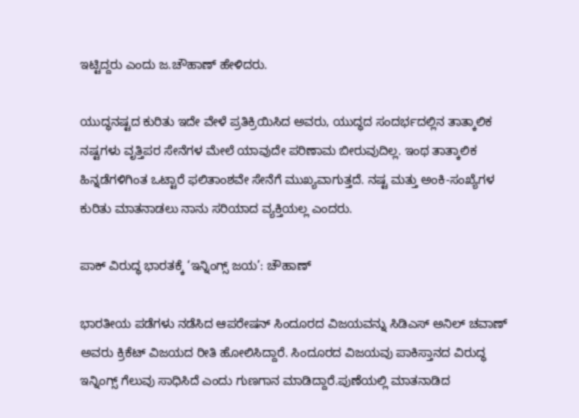ಇಟ್ಟಿದ್ದರು ಎಂದು ಜ.ಚೌಹಾಣ್‌ ಹೇಳಿದರು.

ಯುದ್ಧನಷ್ಟದ ಕುರಿತು ಇದೇ ವೇಳೆ ಪ್ರತಿಕ್ರಿಯಿಸಿದ ಅವರು, ಯುದ್ಧದ ಸಂದರ್ಭದಲ್ಲಿನ ತಾತ್ಕಾಲಿಕ ನಷ್ಟಗಳು ವೃತ್ತಿಪರ ಸೇನೆಗಳ ಮೇಲೆ ಯಾವುದೇ ಪರಿಣಾಮ ಬೀರುವುದಿಲ್ಲ. ಇಂಥ ತಾತ್ಕಾಲಿಕ ಹಿನ್ನಡೆಗಳಿಗಿಂತ ಒಟ್ಟಾರೆ ಫಲಿತಾಂಶವೇ ಸೇನೆಗೆ ಮುಖ್ಯವಾಗುತ್ತದೆ. ನಷ್ಟ ಮತ್ತು ಅಂಕಿ-ಸಂಖ್ಯೆಗಳ ಕುರಿತು ಮಾತನಾಡಲು ನಾನು ಸರಿಯಾದ ವ್ಯಕ್ತಿಯಲ್ಲ ಎಂದರು.

ಪಾಕ್‌ ವಿರುದ್ಧ ಭಾರತಕ್ಕೆ ‘ಇನ್ನಿಂಗ್ಸ್‌ ಜಯ’: ಚೌಹಾಣ್‌

ಭಾರತೀಯ ಪಡೆಗಳು ನಡೆಸಿದ ಆಪರೇಷನ್‌ ಸಿಂದೂರದ ವಿಜಯವನ್ನು ಸಿಡಿಎಸ್‌ ಅನಿಲ್‌ ಚವಾಣ್‌ ಅವರು ಕ್ರಿಕೆಟ್‌ ವಿಜಯದ ರೀತಿ ಹೋಲಿಸಿದ್ದಾರೆ. ಸಿಂದೂರದ ವಿಜಯವು ಪಾಕಿಸ್ತಾನದ ವಿರುದ್ಧ ಇನ್ನಿಂಗ್ಸ್‌ ಗೆಲುವು ಸಾಧಿಸಿದೆ ಎಂದು ಗುಣಗಾನ ಮಾಡಿದ್ದಾರೆ.ಪುಣೆಯಲ್ಲಿ ಮಾತನಾಡಿದ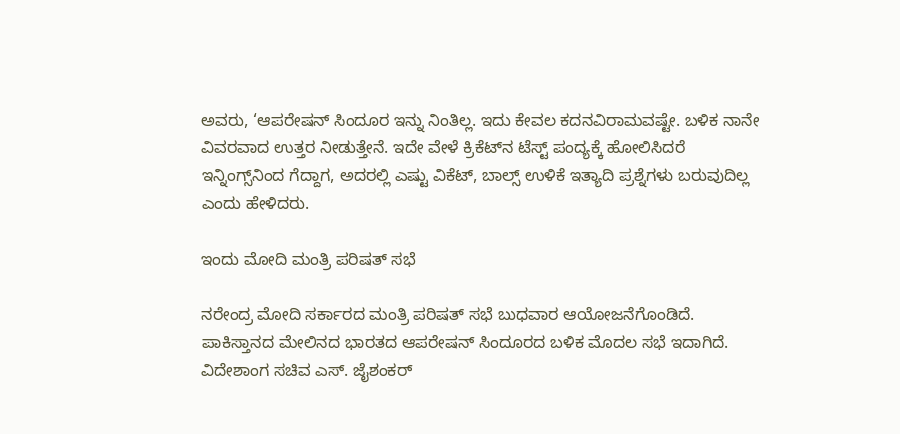ಅವರು, ‘ಆಪರೇಷನ್‌ ಸಿಂದೂರ ಇನ್ನು ನಿಂತಿಲ್ಲ. ಇದು ಕೇವಲ ಕದನವಿರಾಮವಷ್ಟೇ. ಬಳಿಕ ನಾನೇ ವಿವರವಾದ ಉತ್ತರ ನೀಡುತ್ತೇನೆ. ಇದೇ ವೇಳೆ ಕ್ರಿಕೆಟ್‌ನ ಟೆಸ್ಟ್‌ ಪಂದ್ಯಕ್ಕೆ ಹೋಲಿಸಿದರೆ ಇನ್ನಿಂಗ್ಸ್‌ನಿಂದ ಗೆದ್ದಾಗ, ಅದರಲ್ಲಿ ಎಷ್ಟು ವಿಕೆಟ್‌, ಬಾಲ್ಸ್‌ ಉಳಿಕೆ ಇತ್ಯಾದಿ ಪ್ರಶ್ನೆಗಳು ಬರುವುದಿಲ್ಲ ಎಂದು ಹೇಳಿದರು.

ಇಂದು ಮೋದಿ ಮಂತ್ರಿ ಪರಿಷತ್ ಸಭೆ

ನರೇಂದ್ರ ಮೋದಿ ಸರ್ಕಾರದ ಮಂತ್ರಿ ಪರಿಷತ್‌ ಸಭೆ ಬುಧವಾರ ಆಯೋಜನೆಗೊಂಡಿದೆ. ಪಾಕಿಸ್ತಾನದ ಮೇಲಿನದ ಭಾರತದ ಆಪರೇಷನ್ ಸಿಂದೂರದ ಬಳಿಕ ಮೊದಲ ಸಭೆ ಇದಾಗಿದೆ. ವಿದೇಶಾಂಗ ಸಚಿವ ಎಸ್. ಜೈಶಂಕರ್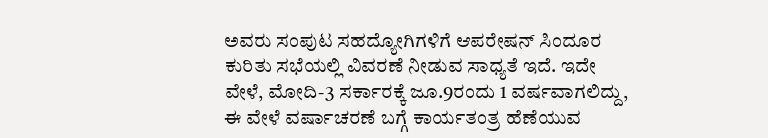ಅವರು ಸಂಪುಟ ಸಹದ್ಯೋಗಿಗಳಿಗೆ ಆಪರೇಷನ್ ಸಿಂದೂರ ಕುರಿತು ಸಭೆಯಲ್ಲಿ ವಿವರಣೆ ನೀಡುವ ಸಾಧ್ಯತೆ ಇದೆ. ಇದೇ ವೇಳೆ, ಮೋದಿ-3 ಸರ್ಕಾರಕ್ಕೆ ಜೂ.9ರಂದು 1 ವರ್ಷವಾಗಲಿದ್ದು, ಈ ವೇಳೆ ವರ್ಷಾಚರಣೆ ಬಗ್ಗೆ ಕಾರ್ಯತಂತ್ರ ಹೆಣೆಯುವ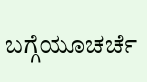ಬಗ್ಗೆಯೂಚರ್ಚೆ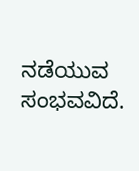ನಡೆಯುವ ಸಂಭವವಿದೆ.